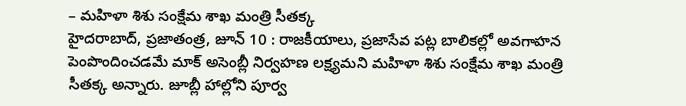– మహిళా శిశు సంక్షేమ శాఖ మంత్రి సీతక్క
హైదరాబాద్, ప్రజాతంత్ర, జూన్ 10 : రాజకీయాలు, ప్రజాసేవ పట్ల బాలికల్లో అవగాహన పెంపొందించడమే మాక్ అసెంబ్లీ నిర్వహణ లక్ష్యమని మహిళా శిశు సంక్షేమ శాఖ మంత్రి సీతక్క అన్నారు. జూబ్లీ హాల్లోని పూర్వ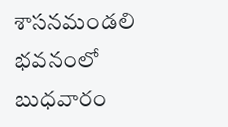శాసనమండలి భవనంలో బుధవారం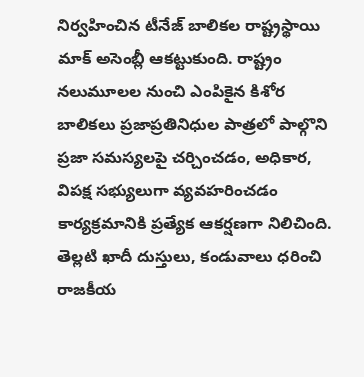నిర్వహించిన టీనేజ్ బాలికల రాష్ట్రస్థాయి మాక్ అసెంబ్లీ ఆకట్టుకుంది. రాష్ట్రం నలుమూలల నుంచి ఎంపికైన కిశోర బాలికలు ప్రజాప్రతినిధుల పాత్రలో పాల్గొని ప్రజా సమస్యలపై చర్చించడం, అధికార, విపక్ష సభ్యులుగా వ్యవహరించడం కార్యక్రమానికి ప్రత్యేక ఆకర్షణగా నిలిచింది. తెల్లటి ఖాదీ దుస్తులు, కండువాలు ధరించి రాజకీయ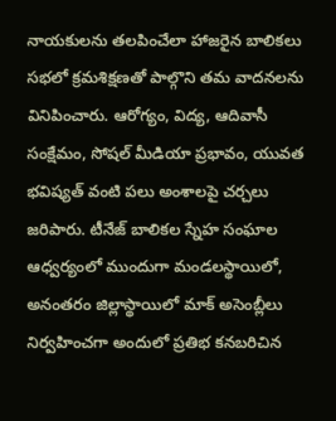నాయకులను తలపించేలా హాజరైన బాలికలు సభలో క్రమశిక్షణతో పాల్గొని తమ వాదనలను వినిపించారు. ఆరోగ్యం, విద్య, ఆదివాసీ సంక్షేమం, సోషల్ మీడియా ప్రభావం, యువత భవిష్యత్ వంటి పలు అంశాలపై చర్చలు జరిపారు. టీనేజ్ బాలికల స్నేహ సంఘాల ఆధ్వర్యంలో ముందుగా మండలస్థాయిలో, అనంతరం జిల్లాస్థాయిలో మాక్ అసెంబ్లీలు నిర్వహించగా అందులో ప్రతిభ కనబరిచిన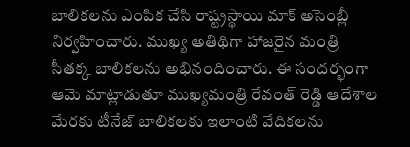బాలికలను ఎంపిక చేసి రాష్ట్రస్థాయి మాక్ అసెంబ్లీ నిర్వహించారు. ముఖ్య అతిథిగా హాజరైన మంత్రి సీతక్క బాలికలను అభినందించారు. ఈ సందర్భంగా ఆమె మాట్లాడుతూ ముఖ్యమంత్రి రేవంత్ రెడ్డి ఆదేశాల మేరకు టీనేజ్ బాలికలకు ఇలాంటి వేదికలను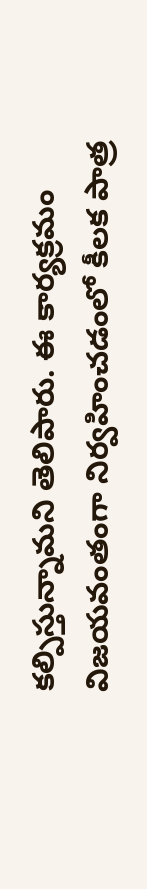కల్పిస్తున్నామని తెలిపారు. ఈ కార్యక్రమం విజయవంతంగా నిర్వహించడంలో కీలక పాత్ర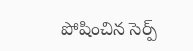పోషించిన సెర్ప్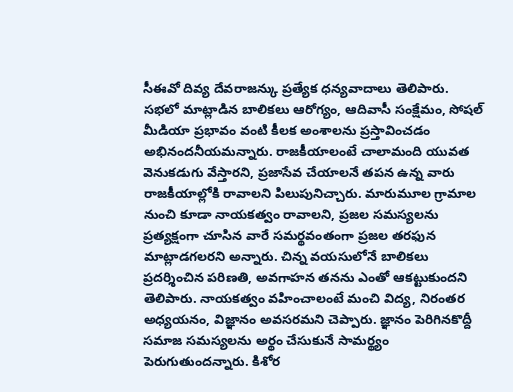సీఈవో దివ్య దేవరాజన్కు ప్రత్యేక ధన్యవాదాలు తెలిపారు. సభలో మాట్లాడిన బాలికలు ఆరోగ్యం, ఆదివాసీ సంక్షేమం, సోషల్ మీడియా ప్రభావం వంటి కీలక అంశాలను ప్రస్తావించడం అభినందనీయమన్నారు. రాజకీయాలంటే చాలామంది యువత వెనుకడుగు వేస్తారని, ప్రజాసేవ చేయాలనే తపన ఉన్న వారు రాజకీయాల్లోకి రావాలని పిలుపునిచ్చారు. మారుమూల గ్రామాల నుంచి కూడా నాయకత్వం రావాలని, ప్రజల సమస్యలను ప్రత్యక్షంగా చూసిన వారే సమర్థవంతంగా ప్రజల తరఫున మాట్లాడగలరని అన్నారు. చిన్న వయసులోనే బాలికలు ప్రదర్శించిన పరిణతి, అవగాహన తనను ఎంతో ఆకట్టుకుందని తెలిపారు. నాయకత్వం వహించాలంటే మంచి విద్య, నిరంతర అధ్యయనం, విజ్ఞానం అవసరమని చెప్పారు. జ్ఞానం పెరిగినకొద్దీ సమాజ సమస్యలను అర్థం చేసుకునే సామర్థ్యం పెరుగుతుందన్నారు. కిశోర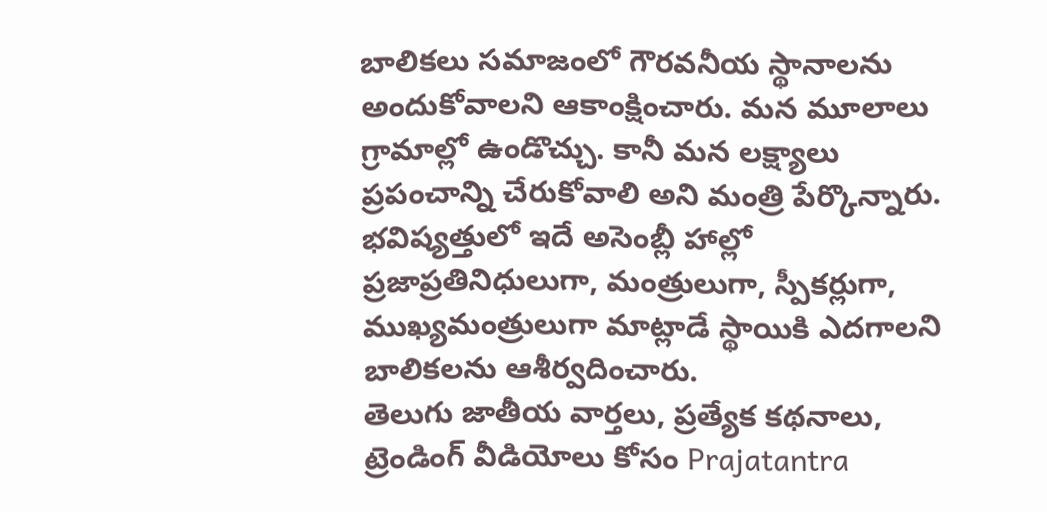బాలికలు సమాజంలో గౌరవనీయ స్థానాలను అందుకోవాలని ఆకాంక్షించారు. మన మూలాలు గ్రామాల్లో ఉండొచ్చు. కానీ మన లక్ష్యాలు ప్రపంచాన్ని చేరుకోవాలి అని మంత్రి పేర్కొన్నారు. భవిష్యత్తులో ఇదే అసెంబ్లీ హాల్లో ప్రజాప్రతినిధులుగా, మంత్రులుగా, స్పీకర్లుగా, ముఖ్యమంత్రులుగా మాట్లాడే స్థాయికి ఎదగాలని బాలికలను ఆశీర్వదించారు.
తెలుగు జాతీయ వార్తలు, ప్రత్యేక కథనాలు, ట్రెండింగ్ వీడియోలు కోసం Prajatantra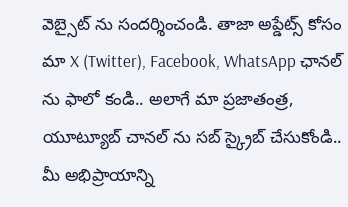వెబ్సైట్ ను సందర్శించండి. తాజా అప్డేట్స్ కోసం మా X (Twitter), Facebook, WhatsApp ఛానల్ ను ఫాలో కండి.. అలాగే మా ప్రజాతంత్ర, యూట్యూబ్ చానల్ ను సబ్ స్క్రైబ్ చేసుకోండి.. మీ అభిప్రాయాన్ని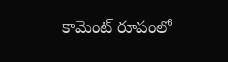కామెంట్ రూపంలో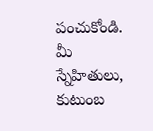పంచుకోండి. మీ స్నేహితులు, కుటుంబ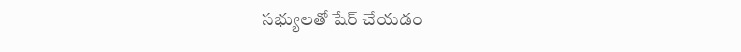సభ్యులతో షేర్ చేయడం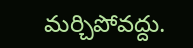మర్చిపోవద్దు.